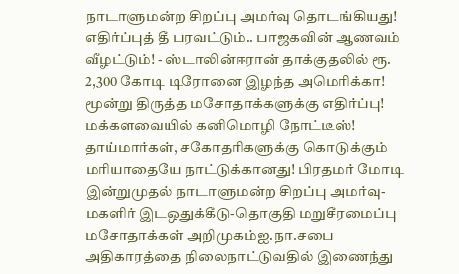நாடாளுமன்ற சிறப்பு அமர்வு தொடங்கியது! எதிர்ப்புத் தீ பரவட்டும்.. பாஜகவின் ஆணவம் வீழட்டும்! - ஸ்டாலின்ஈரான் தாக்குதலில் ரூ. 2,300 கோடி டிரோனை இழந்த அமெரிக்கா! மூன்று திருத்த மசோதாக்களுக்கு எதிர்ப்பு! மக்களவையில் கனிமொழி நோட்டீஸ்! தாய்மார்கள், சகோதரிகளுக்கு கொடுக்கும் மரியாதையே நாட்டுக்கானது! பிரதமர் மோடி இன்றுமுதல் நாடாளுமன்ற சிறப்பு அமர்வு- மகளிர் இடஒதுக்கீடு-தொகுதி மறுசீரமைப்பு மசோதாக்கள் அறிமுகம்ஐ.நா.சபை அதிகாரத்தை நிலைநாட்டுவதில் இணைந்து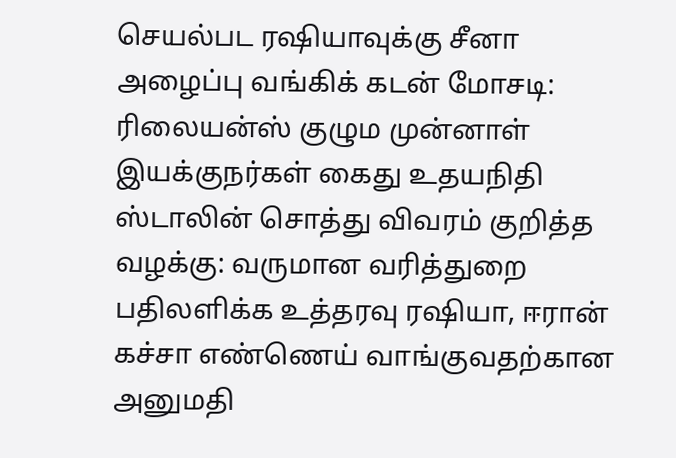செயல்பட ரஷியாவுக்கு சீனா அழைப்பு வங்கிக் கடன் மோசடி: ரிலையன்ஸ் குழும முன்னாள் இயக்குநர்கள் கைது உதயநிதி ஸ்டாலின் சொத்து விவரம் குறித்த வழக்கு: வருமான வரித்துறை பதிலளிக்க உத்தரவு ரஷியா, ஈரான் கச்சா எண்ணெய் வாங்குவதற்கான அனுமதி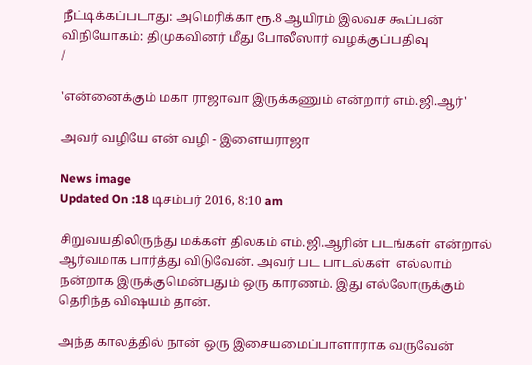நீட்டிக்கப்படாது: அமெரிக்கா ரூ.8 ஆயிரம் இலவச கூப்பன் விநியோகம்: திமுகவினர் மீது போலீஸார் வழக்குப்பதிவு
/

'என்னைக்கும் மகா ராஜாவா இருக்கணும் என்றார் எம்.ஜி.ஆர்'

அவர் வழியே என் வழி - இளையராஜா

News image
Updated On :18 டிசம்பர் 2016, 8:10 am

சிறுவயதிலிருந்து மக்கள் திலகம் எம்.ஜி.ஆரின் படங்கள் என்றால் ஆர்வமாக பார்த்து விடுவேன். அவர் பட பாடல்கள்  எல்லாம் நன்றாக இருக்குமென்பதும் ஒரு காரணம். இது எல்லோருக்கும் தெரிந்த விஷயம் தான்.

அந்த காலத்தில் நான் ஒரு இசையமைப்பாளாராக வருவேன்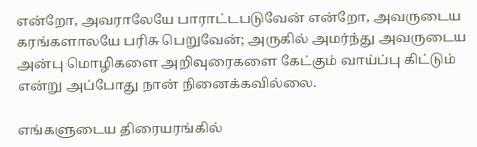என்றோ, அவராலேயே பாராட்டபடுவேன் என்றோ, அவருடைய கரங்களாலயே பரிசு பெறுவேன்; அருகில் அமர்ந்து அவருடைய அன்பு மொழிகளை அறிவுரைகளை கேட்கும் வாய்ப்பு கிட்டும் என்று அப்போது நான் நினைக்கவில்லை.

எங்களுடைய திரையரங்கில்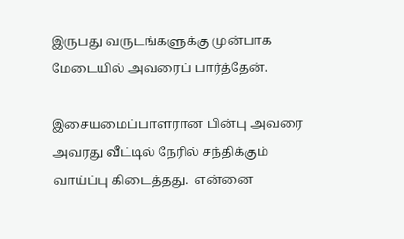இருபது வருடங்களுக்கு முன்பாக மேடையில் அவரைப் பார்த்தேன்.

இசையமைப்பாளரான பின்பு அவரை அவரது வீட்டில் நேரில் சந்திக்கும் வாய்ப்பு கிடைத்தது.  என்னை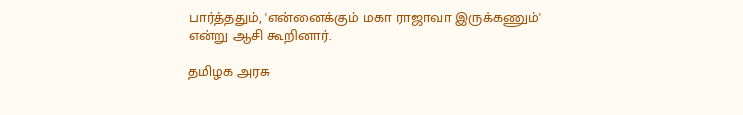பார்த்ததும், 'என்னைக்கும் மகா ராஜாவா இருக்கணும்' என்று ஆசி கூறினார்.

தமிழக அரசு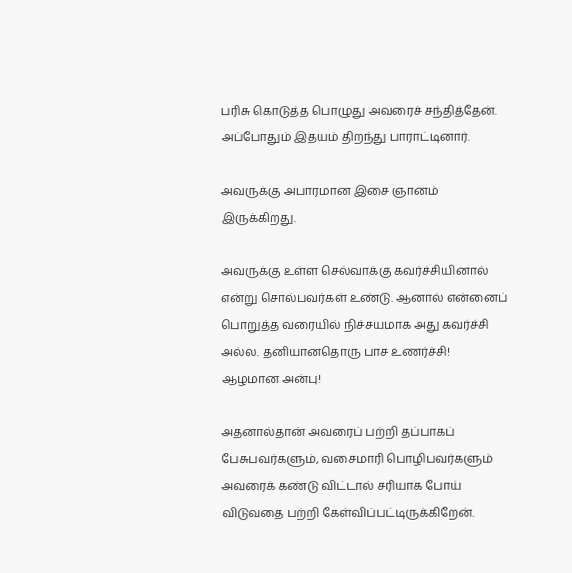பரிசு கொடுத்த பொழுது அவரைச் சந்தித்தேன். அப்போதும் இதயம் திறந்து பாராட்டினார்.

அவருக்கு அபாரமான இசை ஞானம் இருக்கிறது.

அவருக்கு உள்ள செல்வாக்கு கவர்ச்சியினால் என்று சொல்பவர்கள் உண்டு. ஆனால் என்னைப் பொறுத்த வரையில் நிச்சயமாக அது கவர்ச்சி அல்ல. தனியானதொரு பாச உணர்ச்சி! ஆழமான அன்பு!

அதனால்தான் அவரைப் பற்றி தப்பாகப் பேசுபவர்களும், வசைமாரி பொழிபவர்களும் அவரைக் கண்டு விட்டால் சரியாக போய் விடுவதை பற்றி கேள்விப்பட்டிருக்கிறேன்.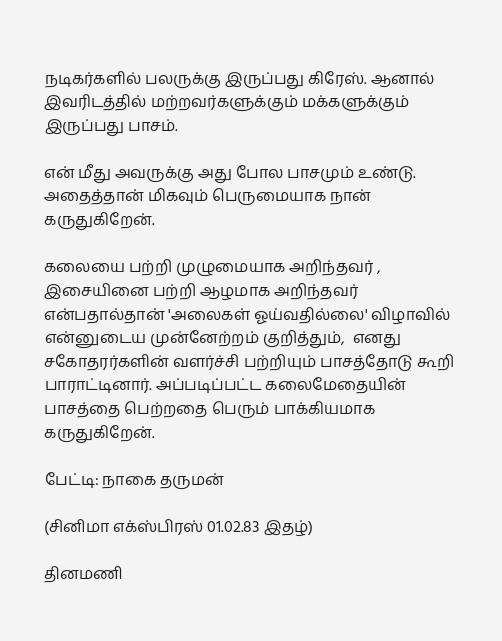நடிகர்களில் பலருக்கு இருப்பது கிரேஸ். ஆனால் இவரிடத்தில் மற்றவர்களுக்கும் மக்களுக்கும் இருப்பது பாசம்.

என் மீது அவருக்கு அது போல பாசமும் உண்டு. அதைத்தான் மிகவும் பெருமையாக நான் கருதுகிறேன்.

கலையை பற்றி முழுமையாக அறிந்தவர் , இசையினை பற்றி ஆழமாக அறிந்தவர் என்பதால்தான் 'அலைகள் ஓய்வதில்லை' விழாவில் என்னுடைய முன்னேற்றம் குறித்தும்,  எனது சகோதரர்களின் வளர்ச்சி பற்றியும் பாசத்தோடு கூறி பாராட்டினார். அப்படிப்பட்ட கலைமேதையின் பாசத்தை பெற்றதை பெரும் பாக்கியமாக கருதுகிறேன்.

பேட்டி: நாகை தருமன்

(சினிமா எக்ஸ்பிரஸ் 01.02.83 இதழ்)

தினமணி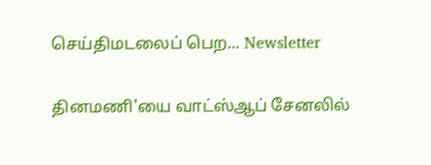செய்திமடலைப் பெற... Newsletter

தினமணி'யை வாட்ஸ்ஆப் சேனலில்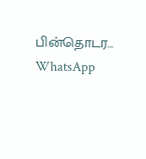பின்தொடர... WhatsApp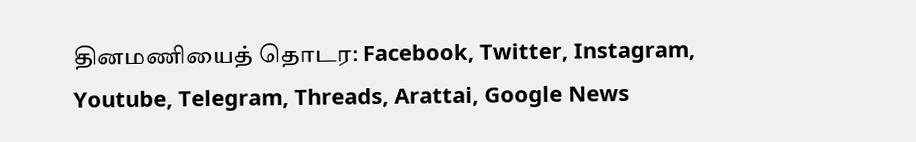தினமணியைத் தொடர: Facebook, Twitter, Instagram, Youtube, Telegram, Threads, Arattai, Google News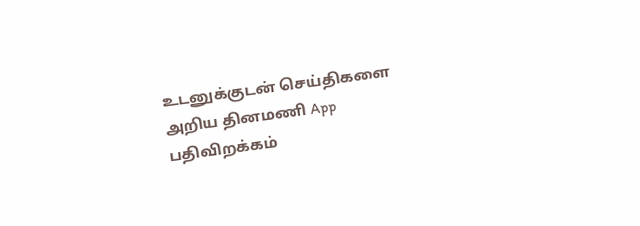உடனுக்குடன் செய்திகளை அறிய தினமணி App பதிவிறக்கம்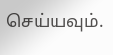செய்யவும்.